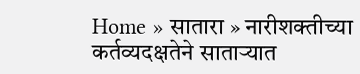Home » सातारा » नारीशक्तीच्या कर्तव्यदक्षतेने साताऱ्यात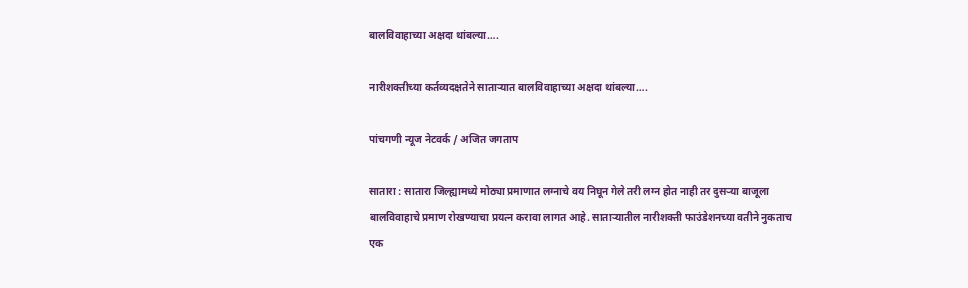बालविवाहाच्या अक्षदा थांबल्या….

नारीशक्तीच्या कर्तव्यदक्षतेने साताऱ्यात बालविवाहाच्या अक्षदा थांबल्या….

पांचगणी न्यूज नेटवर्क / अजित जगताप

सातारा : सातारा जिल्ह्यामध्ये मोठ्या प्रमाणात लग्नाचे वय निघून गेले तरी लग्न होत नाही तर दुसऱ्या बाजूला बालविवाहाचे प्रमाण रोखण्याचा प्रयत्न करावा लागत आहे. साताऱ्यातील नारीशक्ती फाउंडेशनच्या वतीने नुकताच एक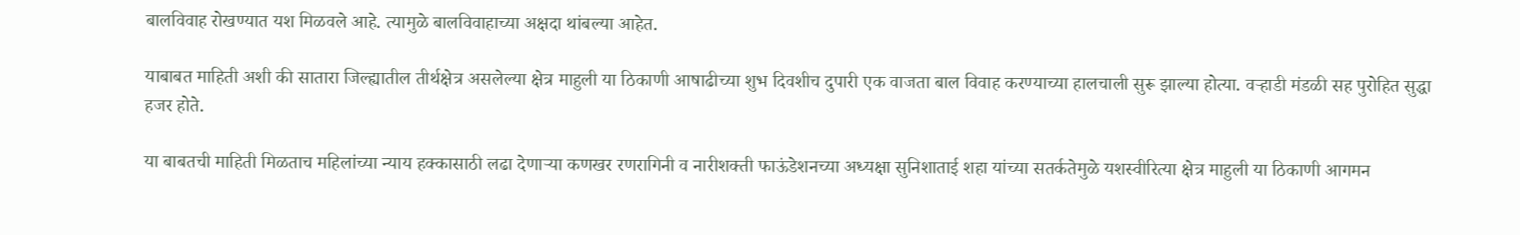बालविवाह रोखण्यात यश मिळवले आहे. त्यामुळे बालविवाहाच्या अक्षदा थांबल्या आहेत.

याबाबत माहिती अशी की सातारा जिल्ह्यातील तीर्थक्षेत्र असलेल्या क्षेत्र माहुली या ठिकाणी आषाढीच्या शुभ दिवशीच दुपारी एक वाजता बाल विवाह करण्याच्या हालचाली सुरू झाल्या होत्या. वऱ्हाडी मंडळी सह पुरोहित सुद्धा हजर होते.

या बाबतची माहिती मिळताच महिलांच्या न्याय हक्कासाठी लढा देणाऱ्या कणखर रणरागिनी व नारीशक्ती फाऊंडेशनच्या अध्यक्षा सुनिशाताई शहा यांच्या सतर्कतेमुळे यशस्वीरित्या क्षेत्र माहुली या ठिकाणी आगमन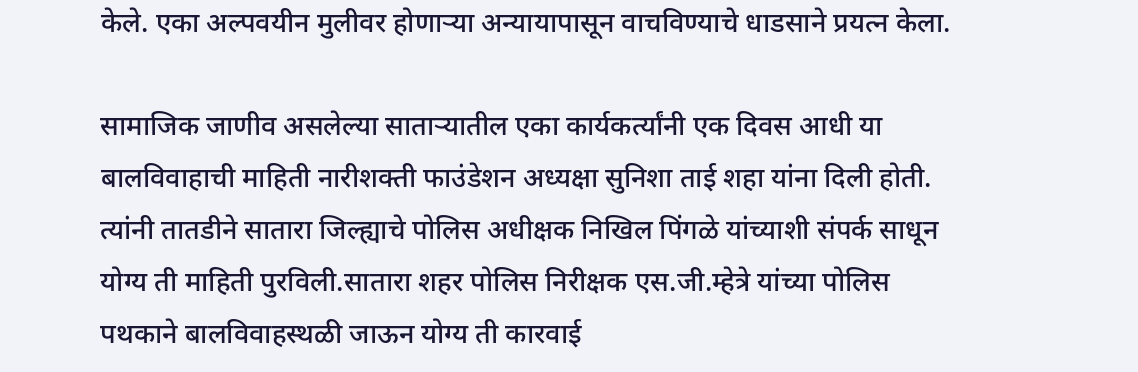केले. एका अल्पवयीन मुलीवर होणाऱ्या अन्यायापासून वाचविण्याचे धाडसाने प्रयत्न केला.

सामाजिक जाणीव असलेल्या साताऱ्यातील एका कार्यकर्त्यांनी एक दिवस आधी या बालविवाहाची माहिती नारीशक्ती फाउंडेशन अध्यक्षा सुनिशा ताई शहा यांना दिली होती. त्यांनी तातडीने सातारा जिल्ह्याचे पोलिस अधीक्षक निखिल पिंगळे यांच्याशी संपर्क साधून योग्य ती माहिती पुरविली.सातारा शहर पोलिस निरीक्षक एस.जी.म्हेत्रे यांच्या पोलिस पथकाने बालविवाहस्थळी जाऊन योग्य ती कारवाई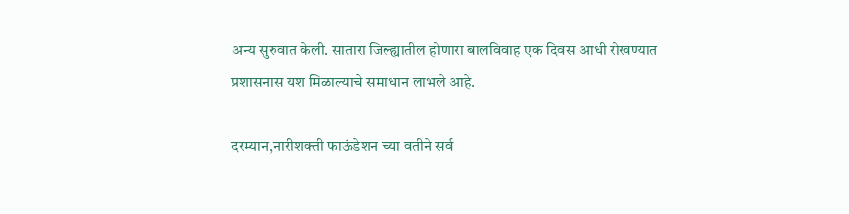अन्य सुरुवात केली. सातारा जिल्ह्यातील होणारा बालविवाह एक दिवस आधी रोखण्यात प्रशासनास यश मिळाल्याचे समाधान लाभले आहे.

दरम्यान,नारीशक्ती फाऊंडेशन च्या वतीने सर्व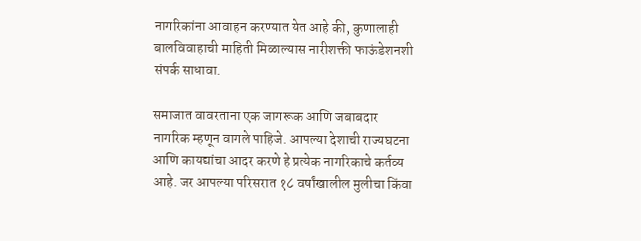नागरिकांना आवाहन करण्यात येत आहे की, कुणालाही बालविवाहाची माहिती मिळाल्यास नारीशक्ती फाऊंडेशनशी संपर्क साधावा.

समाजात वावरताना एक जागरूक आणि जबाबदार नागरिक म्हणून वागले पाहिजे. आपल्या देशाची राज्यघटना आणि कायद्यांचा आदर करणे हे प्रत्येक नागरिकाचे कर्तव्य आहे. जर आपल्या परिसरात १८ वर्षांखालील मुलीचा किंवा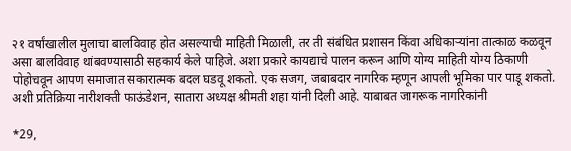२१ वर्षांखालील मुलाचा बालविवाह होत असल्याची माहिती मिळाली, तर ती संबंधित प्रशासन किंवा अधिकाऱ्यांना तात्काळ कळवून असा बालविवाह थांबवण्यासाठी सहकार्य केले पाहिजे. अशा प्रकारे कायद्याचे पालन करून आणि योग्य माहिती योग्य ठिकाणी पोहोचवून आपण समाजात सकारात्मक बदल घडवू शकतो. एक सजग, जबाबदार नागरिक म्हणून आपली भूमिका पार पाडू शकतो. अशी प्रतिक्रिया नारीशक्ती फाऊंडेशन, सातारा अध्यक्ष श्रीमती शहा यांनी दिली आहे. याबाबत जागरूक नागरिकांनी

*29,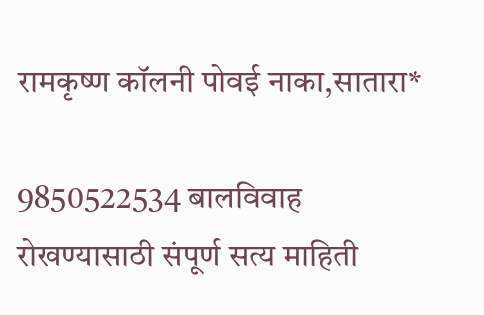रामकृष्ण कॉलनी पोवई नाका,सातारा*

9850522534 बालविवाह रोखण्यासाठी संपूर्ण सत्य माहिती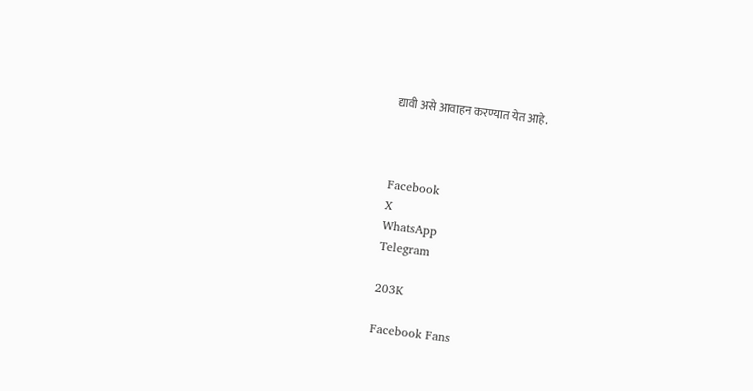द्यावी असे आवाहन करण्यात येत आहे.



Facebook
X
WhatsApp
Telegram

203K

Facebook Fans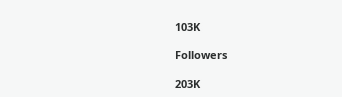103K

Followers

203K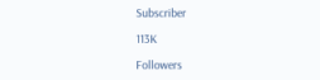Subscriber

113K

Followers